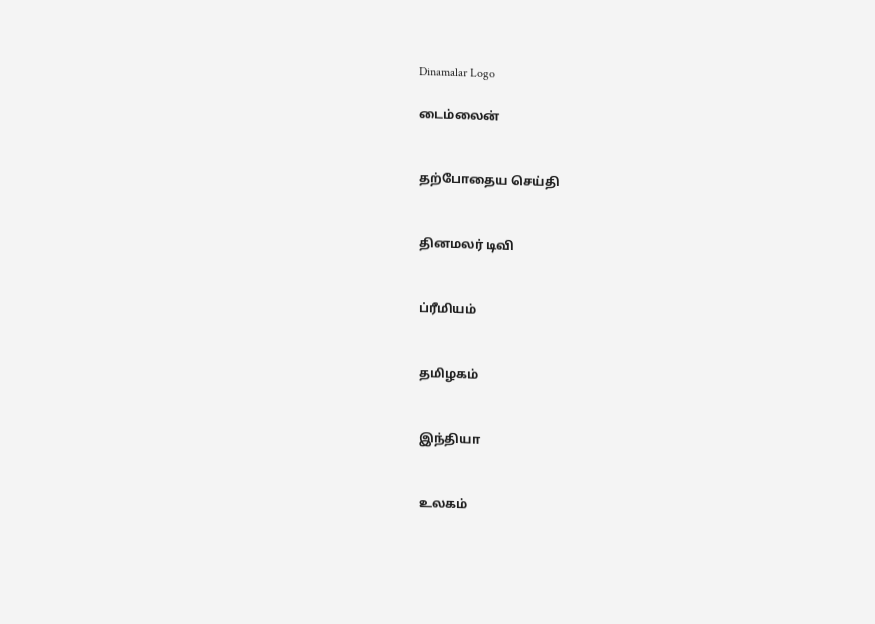Dinamalar Logo

டைம்லைன்


தற்போதைய செய்தி


தினமலர் டிவி


ப்ரீமியம்


தமிழகம்


இந்தியா


உலகம்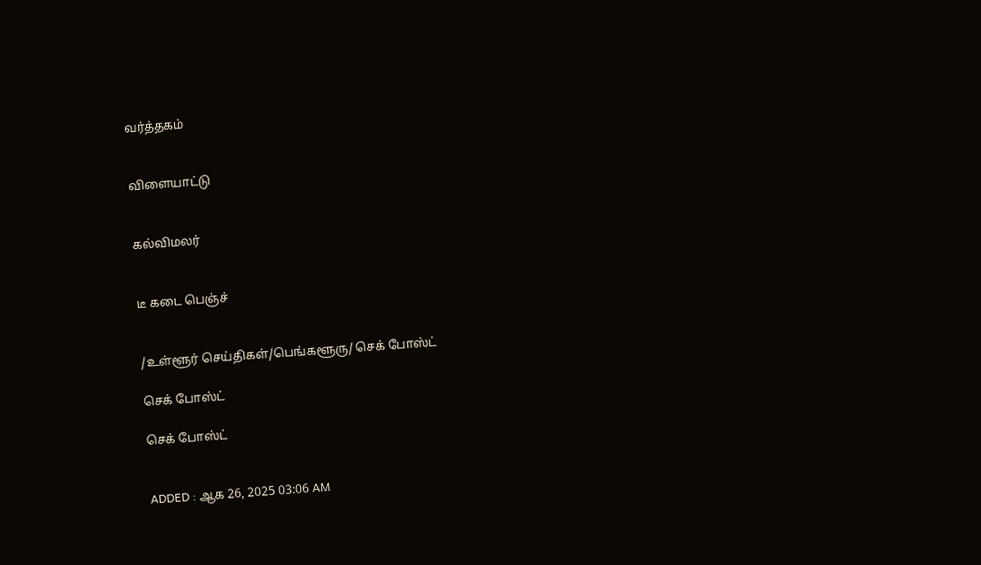வர்த்தகம்


விளையாட்டு


கல்விமலர்


டீ கடை பெஞ்ச்


/உள்ளூர் செய்திகள்/பெங்களூரு/ செக் போஸ்ட்

செக் போஸ்ட்

செக் போஸ்ட்


ADDED : ஆக 26, 2025 03:06 AM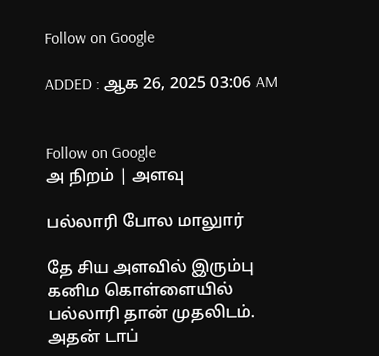Follow on Google

ADDED : ஆக 26, 2025 03:06 AM


Follow on Google
அ நிறம் | அளவு

பல்லாரி போல மாலுார்

தே சிய அளவில் இரும்பு கனிம கொள்ளையில் பல்லாரி தான் முதலிடம். அதன் டாப்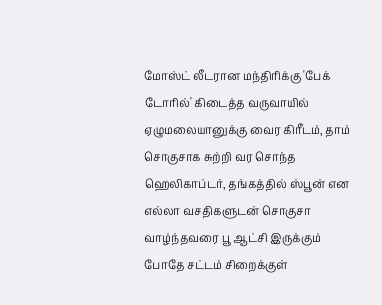மோஸ்ட் லீடரான மந்திரிக்கு 'பேக் டோரில்' கிடைத்த வருவாயில் ஏழுமலையானுக்கு வைர கிரீடம், தாம் சொகுசாக சுற்றி வர சொந்த ஹெலிகாப்டர், தங்கத்தில் ஸ்பூன் என எல்லா வசதிகளுடன் சொகுசா வாழ்ந்தவரை பூ ஆட்சி இருக்கும் போதே சட்டம் சிறைக்குள்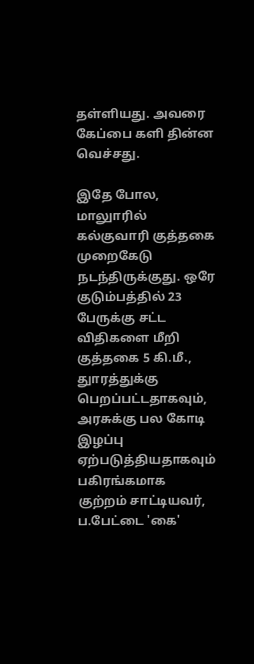தள்ளியது. அவரை கேப்பை களி தின்ன வெச்சது.

இதே போல, மாலுாரில் கல்குவாரி குத்தகை முறைகேடு நடந்திருக்குது. ஒரே குடும்பத்தில் 23 பேருக்கு சட்ட விதிகளை மீறி குத்தகை 5 கி.மீ., துாரத்துக்கு பெறப்பட்டதாகவும், அரசுக்கு பல கோடி இழப்பு ஏற்படுத்தியதாகவும் பகிரங்கமாக குற்றம் சாட்டியவர், ப.பேட்டை 'கை'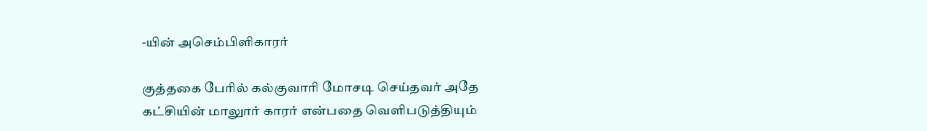-யின் அசெம்பிளிகாரர்

குத்தகை பேரில் கல்குவாரி மோசடி செய்தவர் அதே கட்சியின் மாலுார் காரர் என்பதை வெளிபடுத்தியும்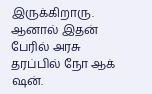இருக்கிறாரு. ஆனால் இதன் பேரில் அரசு தரப்பில் நோ ஆக் ஷன்.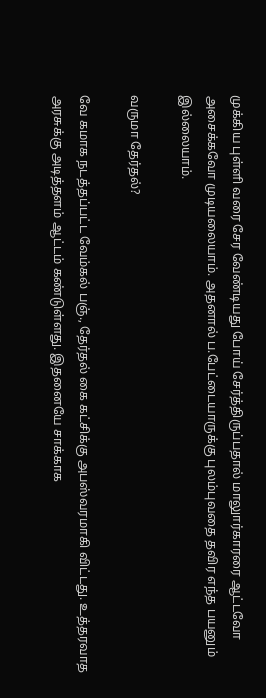முக்கிய புள்ளி வரை சேர வேண்டியது போய் சேர்த்திருப்பதால் மாலுார்காரரை ஆட்டவோ அசைக்கவோ முடியலையாம். அதனால் ப.பேட்டையாருக்கு புலம்புவதை தவிர எந்த பயனும் இல்லையாம்.

வருமா தேர்தல்?

வே கமாக நடத்தப்பட்ட வேம்கல் பஞ்., தேர்தல் கை கட்சிக்கு அபஸ்வரமாகி விட்டது. உத்தரவாத அரசுக்கு அடித்தளம் ஆட்டம் கண்டுள்ளது. இதனையே சாக்காக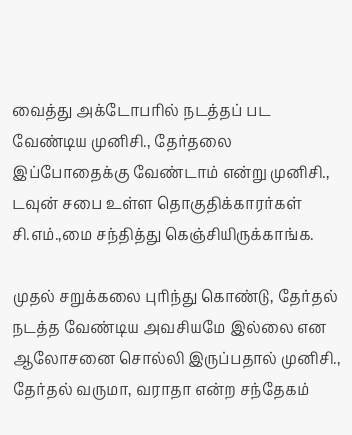வைத்து அக்டோபரில் நடத்தப் பட வேண்டிய முனிசி., தேர்தலை இப்போதைக்கு வேண்டாம் என்று முனிசி., டவுன் சபை உள்ள தொகுதிக்காரர்கள் சி.எம்.,மை சந்தித்து கெஞ்சியிருக்காங்க.

முதல் சறுக்கலை புரிந்து கொண்டு, தேர்தல் நடத்த வேண்டிய அவசியமே இல்லை என ஆலோசனை சொல்லி இருப்பதால் முனிசி., தேர்தல் வருமா, வராதா என்ற சந்தேகம்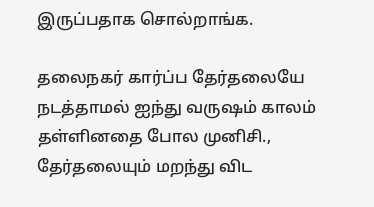இருப்பதாக சொல்றாங்க.

தலைநகர் கார்ப்ப தேர்தலையே நடத்தாமல் ஐந்து வருஷம் காலம் தள்ளினதை போல முனிசி., தேர்தலையும் மறந்து விட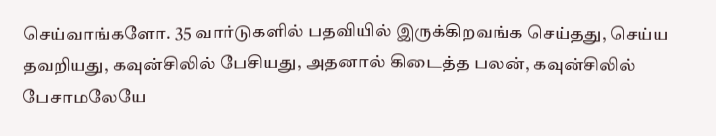செய்வாங்களோ. 35 வார்டுகளில் பதவியில் இருக்கிறவங்க செய்தது, செய்ய தவறியது, கவுன்சிலில் பேசியது, அதனால் கிடைத்த பலன், கவுன்சிலில் பேசாமலேயே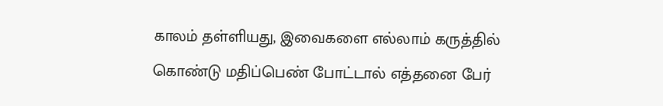காலம் தள்ளியது, இவைகளை எல்லாம் கருத்தில் கொண்டு மதிப்பெண் போட்டால் எத்தனை பேர்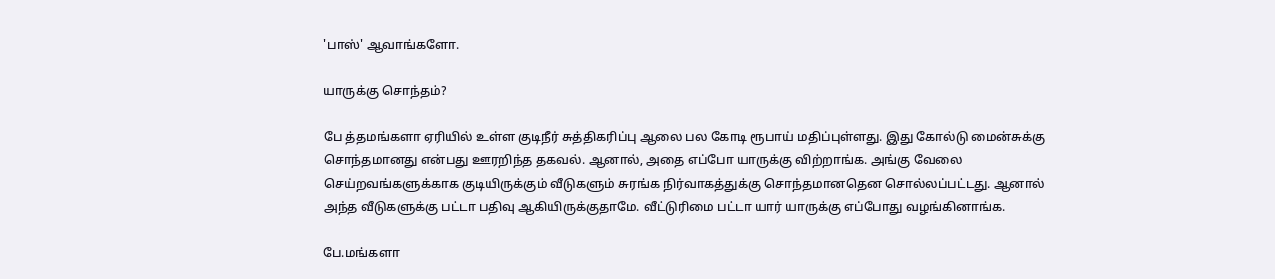'பாஸ்' ஆவாங்களோ.

யாருக்கு சொந்தம்?

பே த்தமங்களா ஏரியில் உள்ள குடிநீர் சுத்திகரிப்பு ஆலை பல கோடி ரூபாய் மதிப்புள்ளது. இது கோல்டு மைன்சுக்கு சொந்தமானது என்பது ஊரறிந்த தகவல். ஆனால், அதை எப்போ யாருக்கு விற்றாங்க. அங்கு வேலை செய்றவங்களுக்காக குடியிருக்கும் வீடுகளும் சுரங்க நிர்வாகத்துக்கு சொந்தமானதென சொல்லப்பட்டது. ஆனால் அந்த வீடுகளுக்கு பட்டா பதிவு ஆகியிருக்குதாமே. வீட்டுரிமை பட்டா யார் யாருக்கு எப்போது வழங்கினாங்க.

பே.மங்களா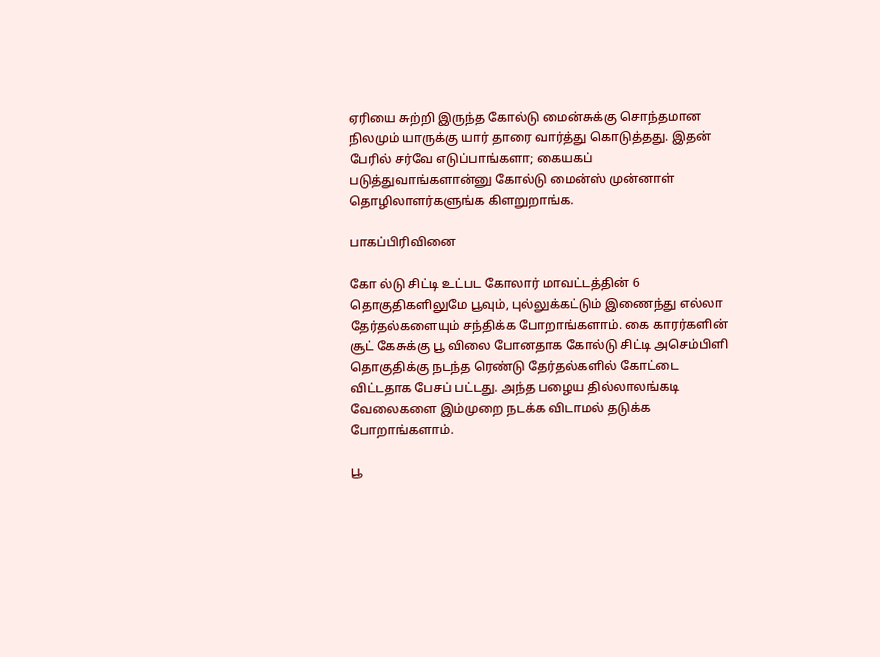ஏரியை சுற்றி இருந்த கோல்டு மைன்சுக்கு சொந்தமான நிலமும் யாருக்கு யார் தாரை வார்த்து கொடுத்தது. இதன் பேரில் சர்வே எடுப்பாங்களா; கையகப் படுத்துவாங்களான்னு கோல்டு மைன்ஸ் முன்னாள் தொழிலாளர்களுங்க கிளறுறாங்க.

பாகப்பிரிவினை

கோ ல்டு சிட்டி உட்பட கோலார் மாவட்டத்தின் 6 தொகுதிகளிலுமே பூவும், புல்லுக்கட்டும் இணைந்து எல்லா தேர்தல்களையும் சந்திக்க போறாங்களாம். கை காரர்களின் சூட் கேசுக்கு பூ விலை போனதாக கோல்டு சிட்டி அசெம்பிளி தொகுதிக்கு நடந்த ரெண்டு தேர்தல்களில் கோட்டை விட்டதாக பேசப் பட்டது. அந்த பழைய தில்லாலங்கடி வேலைகளை இம்முறை நடக்க விடாமல் தடுக்க போறாங்களாம்.

பூ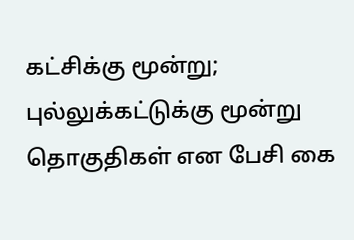கட்சிக்கு மூன்று; புல்லுக்கட்டுக்கு மூன்று தொகுதிகள் என பேசி கை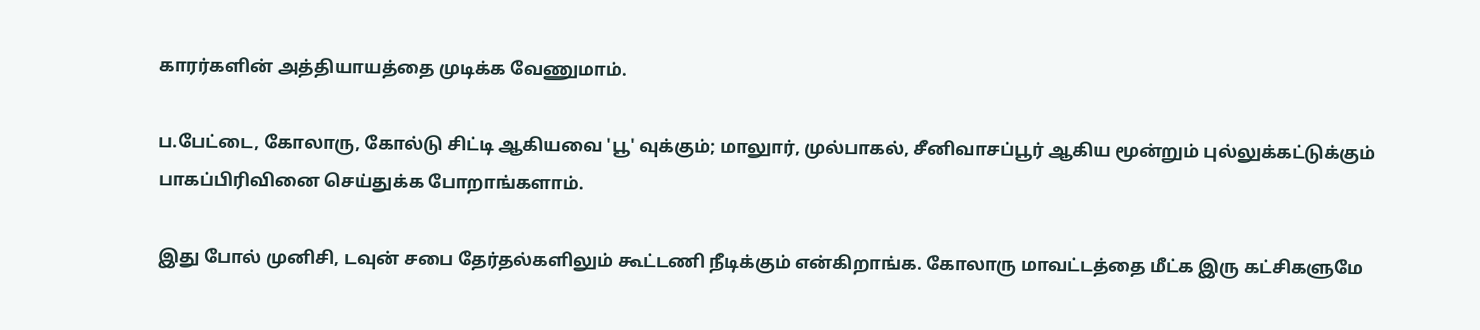காரர்களின் அத்தியாயத்தை முடிக்க வேணுமாம்.

ப.பேட்டை, கோலாரு, கோல்டு சிட்டி ஆகியவை 'பூ' வுக்கும்; மாலுார், முல்பாகல், சீனிவாசப்பூர் ஆகிய மூன்றும் புல்லுக்கட்டுக்கும் பாகப்பிரிவினை செய்துக்க போறாங்களாம்.

இது போல் முனிசி, டவுன் சபை தேர்தல்களிலும் கூட்டணி நீடிக்கும் என்கிறாங்க. கோலாரு மாவட்டத்தை மீட்க இரு கட்சிகளுமே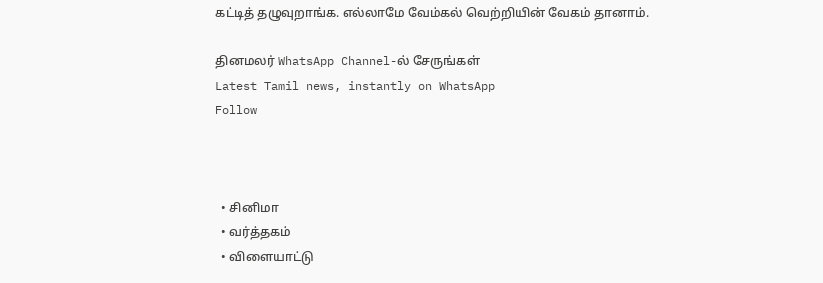கட்டித் தழுவுறாங்க. எல்லாமே வேம்கல் வெற்றியின் வேகம் தானாம்.

தினமலர் WhatsApp Channel-ல் சேருங்கள்
Latest Tamil news, instantly on WhatsApp
Follow



  • சினிமா
  • வர்த்தகம்
  • விளையாட்டு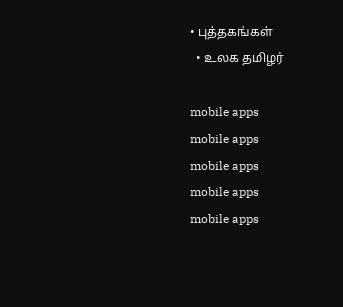• புத்தகங்கள்
  • உலக தமிழர்

mobile apps
mobile apps
mobile apps
mobile apps
mobile apps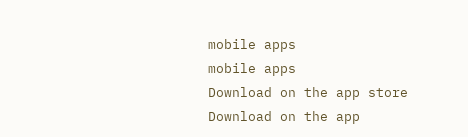mobile apps
mobile apps
Download on the app store
Download on the app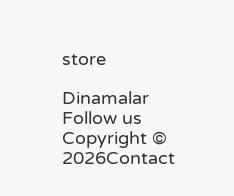store

Dinamalar
Follow us
Copyright © 2026Contact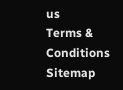us
Terms & Conditions
Sitemap